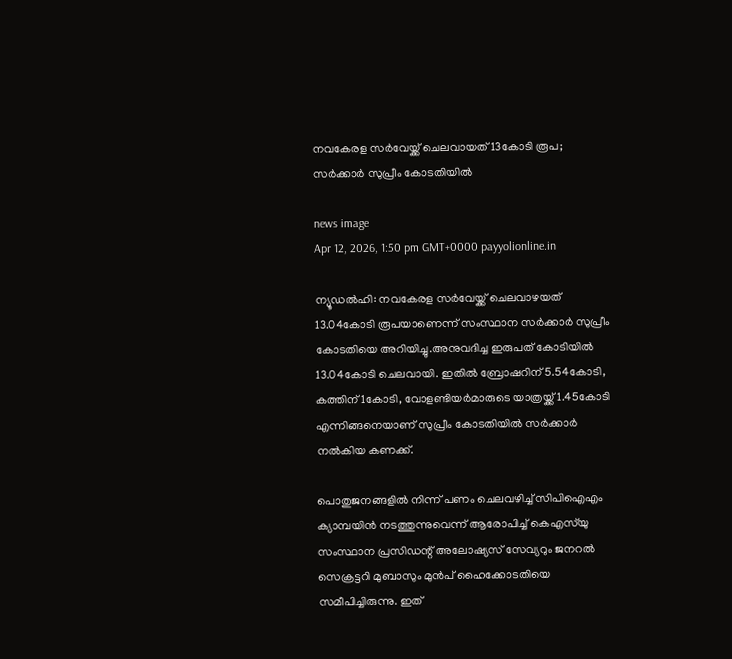നവകേരള സർവേയ്ക്ക് ചെലവായത് 13കോടി രൂപ; സർക്കാർ സുപ്രീം കോടതിയിൽ

news image
Apr 12, 2026, 1:50 pm GMT+0000 payyolionline.in

ന്യൂഡൽഹി: നവകേരള സർവേയ്ക്ക് ചെലവാഴയത് 13.04കോടി രൂപയാണെന്ന് സംസ്ഥാന സർക്കാർ സുപ്രീം കോടതിയെ അറിയിച്ചു.അനുവദിച്ച ഇരുപത് കോടിയിൽ 13.04കോടി ചെലവായി. ഇതിൽ ബ്രോഷറിന് 5.54കോടി, കത്തിന് 1കോടി, വോളണ്ടിയർമാരുടെ യാത്രയ്ക്ക് 1.45കോടി എന്നിങ്ങനെയാണ് സുപ്രീം കോടതിയിൽ സർക്കാർ നൽകിയ കണക്ക്.

പൊതുജനങ്ങളിൽ നിന്ന് പണം ചെലവഴിച്ച് സിപിഐഎം ക്യാമ്പയിൻ നടത്തുന്നുവെന്ന് ആരോപിച്ച് കെഎസ്‌യു സംസ്ഥാന പ്രസിഡന്റ് അലോഷ്യസ് സേവ്യറും ജനറൽ സെക്രട്ടറി മുബാസും മുൻപ് ഹൈക്കോടതിയെ സമീപിച്ചിരുന്നു. ഇത്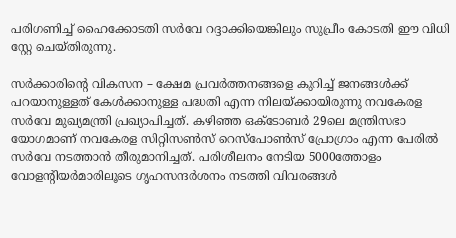പരിഗണിച്ച് ഹൈക്കോടതി സർവേ റദ്ദാക്കിയെങ്കിലും സുപ്രീം കോടതി ഈ വിധി സ്റ്റേ ചെയ്തിരുന്നു.

സർക്കാരിന്റെ വികസന – ക്ഷേമ പ്രവർത്തനങ്ങളെ കുറിച്ച് ജനങ്ങൾക്ക് പറയാനുള്ളത് കേൾക്കാനുള്ള പദ്ധതി എന്ന നിലയ്ക്കായിരുന്നു നവകേരള സർവേ മുഖ്യമന്ത്രി പ്രഖ്യാപിച്ചത്. കഴിഞ്ഞ ഒക്ടോബർ 29ലെ മന്ത്രിസഭാ യോഗമാണ് നവകേരള സിറ്റിസൺസ് റെസ്‌പോൺസ് പ്രോഗ്രാം എന്ന പേരിൽ സർവേ നടത്താൻ തീരുമാനിച്ചത്. പരിശീലനം നേടിയ 5000ത്തോളം വോളന്റിയർമാരിലൂടെ ഗൃഹസന്ദർശനം നടത്തി വിവരങ്ങൾ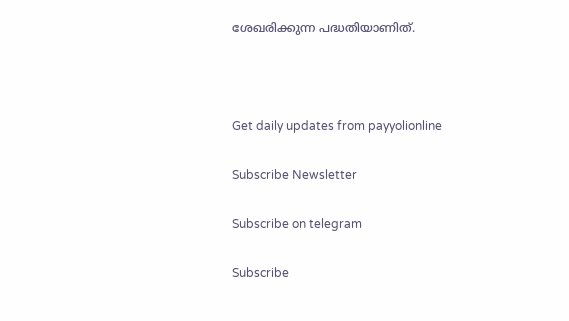ശേഖരിക്കുന്ന പദ്ധതിയാണിത്.



Get daily updates from payyolionline

Subscribe Newsletter

Subscribe on telegram

Subscribe